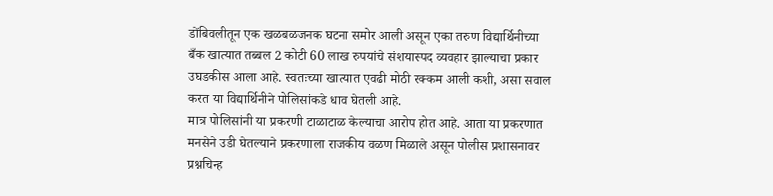डोंबिवलीतून एक खळबळजनक घटना समोर आली असून एका तरुण विद्यार्थिनीच्या बँक खात्यात तब्बल 2 कोटी 60 लाख रुपयांचे संशयास्पद व्यवहार झाल्याचा प्रकार उघडकीस आला आहे. स्वतःच्या खात्यात एवढी मोठी रक्कम आली कशी, असा सवाल करत या विद्यार्थिनीने पोलिसांकडे धाव घेतली आहे.
मात्र पोलिसांनी या प्रकरणी टाळाटाळ केल्याचा आरोप होत आहे. आता या प्रकरणात मनसेने उडी घेतल्याने प्रकरणाला राजकीय वळण मिळाले असून पोलीस प्रशासनावर प्रश्नचिन्ह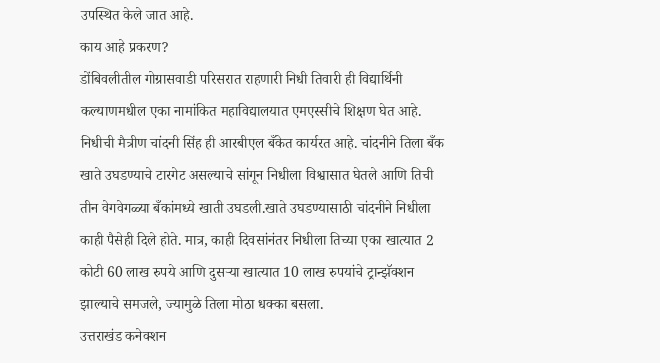उपस्थित केले जात आहे.
काय आहे प्रकरण?
डोंबिवलीतील गोग्रासवाडी परिसरात राहणारी निधी तिवारी ही विद्यार्थिनी कल्याणमधील एका नामांकित महाविद्यालयात एमएस्सीचे शिक्षण घेत आहे. निधीची मैत्रीण चांदनी सिंह ही आरबीएल बँकेत कार्यरत आहे. चांदनीने तिला बँक खाते उघडण्याचे टारगेट असल्याचे सांगून निधीला विश्वासात घेतले आणि तिची तीन वेगवेगळ्या बँकांमध्ये खाती उघडली.खाते उघडण्यासाठी चांदनीने निधीला काही पैसेही दिले होते. मात्र, काही दिवसांनंतर निधीला तिच्या एका खात्यात 2 कोटी 60 लाख रुपये आणि दुसऱ्या खात्यात 10 लाख रुपयांचे ट्रान्झॅक्शन झाल्याचे समजले, ज्यामुळे तिला मोठा धक्का बसला.
उत्तराखंड कनेक्शन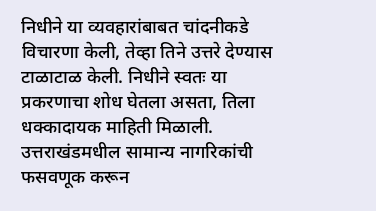निधीने या व्यवहारांबाबत चांदनीकडे विचारणा केली, तेव्हा तिने उत्तरे देण्यास टाळाटाळ केली. निधीने स्वतः या प्रकरणाचा शोध घेतला असता, तिला धक्कादायक माहिती मिळाली. उत्तराखंडमधील सामान्य नागरिकांची फसवणूक करून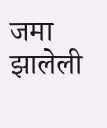जमा झालेली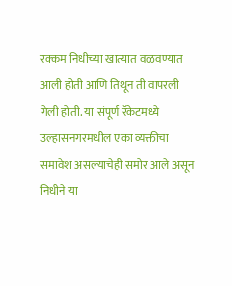रक्कम निधीच्या खात्यात वळवण्यात आली होती आणि तिथून ती वापरली गेली होती. या संपूर्ण रॅकेटमध्ये उल्हासनगरमधील एका व्यक्तीचा समावेश असल्याचेही समोर आले असून निधीने या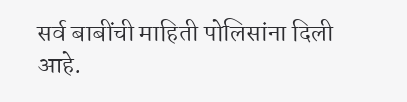सर्व बाबींची माहिती पोलिसांना दिली आहे.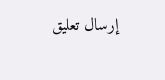إرسال تعليق